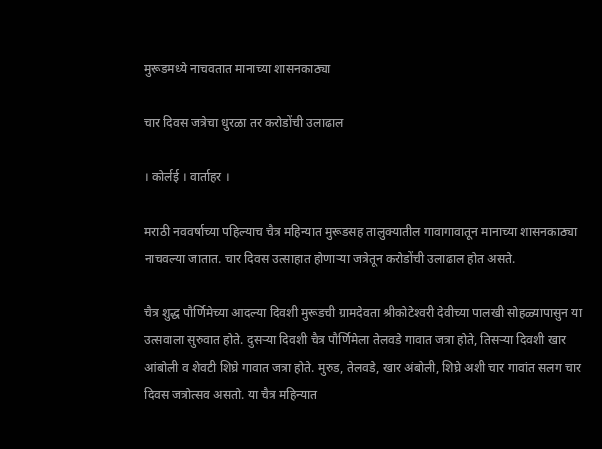मुरूडमध्ये नाचवतात मानाच्या शासनकाठ्या

चार दिवस जत्रेचा धुरळा तर करोडोंची उलाढाल

। कोर्लई । वार्ताहर ।

मराठी नववर्षाच्या पहिल्याच चैत्र महिन्यात मुरूडसह तालुक्यातील गावागावातून मानाच्या शासनकाठ्या नाचवल्या जातात. चार दिवस उत्साहात होणार्‍या जत्रेतून करोडोंची उलाढाल होत असते.

चैत्र शुद्ध पौर्णिमेच्या आदल्या दिवशी मुरूडची ग्रामदेवता श्रीकोटेश्‍वरी देवीच्या पालखी सोहळ्यापासुन या उत्सवाला सुरुवात होते. दुसर्‍या दिवशी चैत्र पौर्णिमेला तेलवडे गावात जत्रा होते, तिसर्‍या दिवशी खार आंबोली व शेवटी शिघ्रे गावात जत्रा होते. मुरुड, तेलवडे, खार अंबोली, शिघ्रे अशी चार गावांत सलग चार दिवस जत्रोत्सव असतो. या चैत्र महिन्यात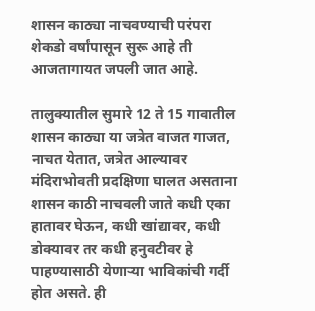शासन काठ्या नाचवण्याची परंपरा शेकडो वर्षांपासून सुरू आहे ती आजतागायत जपली जात आहे.

तालुक्यातील सुमारे 12 ते 15 गावातील शासन काठ्या या जत्रेत वाजत गाजत, नाचत येतात, जत्रेत आल्यावर मंदिराभोवती प्रदक्षिणा घालत असताना शासन काठी नाचवली जाते कधी एका हातावर घेऊन, कधी खांद्यावर, कधी डोक्यावर तर कधी हनुवटीवर हे पाहण्यासाठी येणार्‍या भाविकांची गर्दी होत असते. ही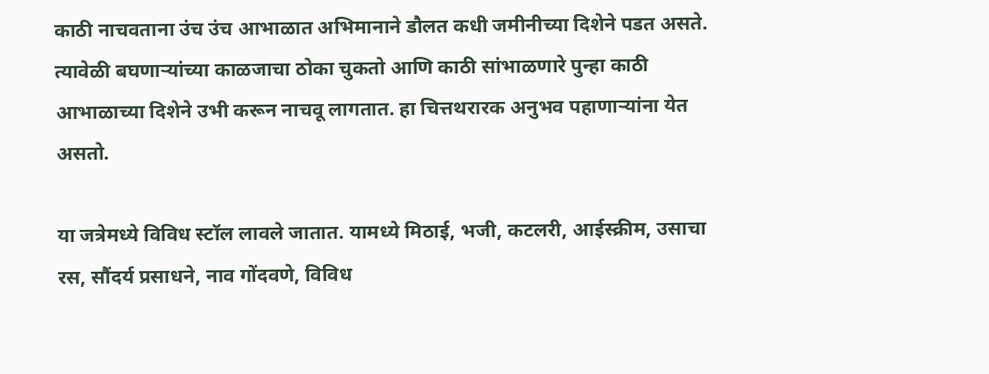काठी नाचवताना उंच उंच आभाळात अभिमानाने डौलत कधी जमीनीच्या दिशेने पडत असते. त्यावेळी बघणार्‍यांच्या काळजाचा ठोका चुकतो आणि काठी सांभाळणारे पुन्हा काठी आभाळाच्या दिशेने उभी करून नाचवू लागतात. हा चित्तथरारक अनुभव पहाणार्‍यांना येत असतो.

या जत्रेमध्ये विविध स्टॉल लावले जातात. यामध्ये मिठाई, भजी, कटलरी, आईस्क्रीम, उसाचा रस, सौंदर्य प्रसाधने, नाव गोंदवणे, विविध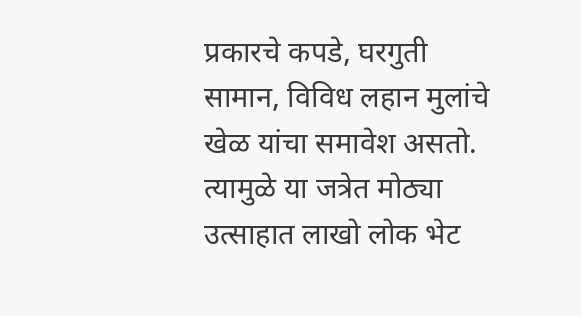प्रकारचे कपडे, घरगुती सामान, विविध लहान मुलांचे खेळ यांचा समावेश असतो. त्यामुळे या जत्रेत मोठ्या उत्साहात लाखो लोक भेट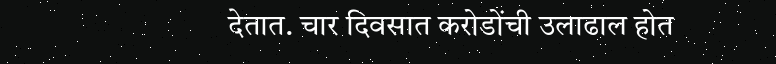देतात. चार दिवसात करोडोंची उलाढाल होत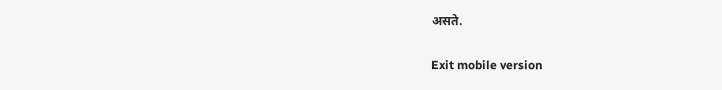असते.

Exit mobile version